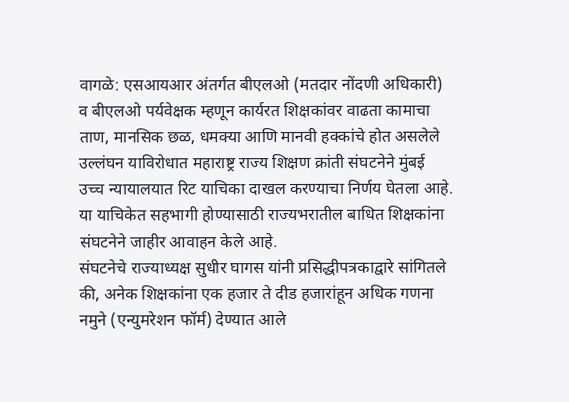वागळे: एसआयआर अंतर्गत बीएलओ (मतदार नोंदणी अधिकारी) व बीएलओ पर्यवेक्षक म्हणून कार्यरत शिक्षकांवर वाढता कामाचा ताण, मानसिक छळ, धमक्या आणि मानवी हक्कांचे होत असलेले उल्लंघन याविरोधात महाराष्ट्र राज्य शिक्षण क्रांती संघटनेने मुंबई उच्च न्यायालयात रिट याचिका दाखल करण्याचा निर्णय घेतला आहे. या याचिकेत सहभागी होण्यासाठी राज्यभरातील बाधित शिक्षकांना संघटनेने जाहीर आवाहन केले आहे.
संघटनेचे राज्याध्यक्ष सुधीर घागस यांनी प्रसिद्धीपत्रकाद्वारे सांगितले की, अनेक शिक्षकांना एक हजार ते दीड हजारांहून अधिक गणना नमुने (एन्युमरेशन फॉर्म) देण्यात आले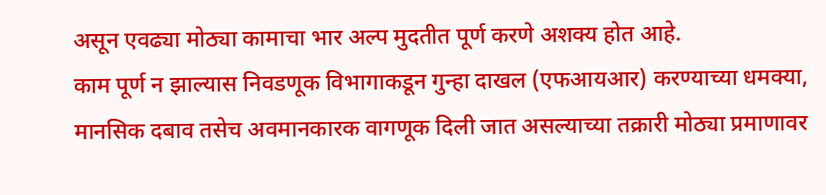असून एवढ्या मोठ्या कामाचा भार अल्प मुदतीत पूर्ण करणे अशक्य होत आहे.
काम पूर्ण न झाल्यास निवडणूक विभागाकडून गुन्हा दाखल (एफआयआर) करण्याच्या धमक्या, मानसिक दबाव तसेच अवमानकारक वागणूक दिली जात असल्याच्या तक्रारी मोठ्या प्रमाणावर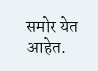समोर येत आहेत.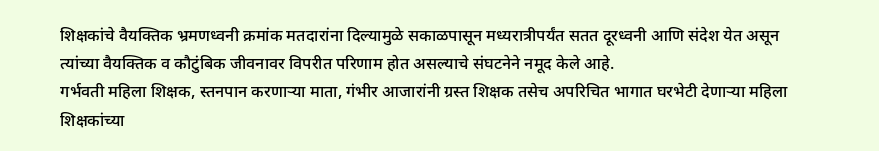शिक्षकांचे वैयक्तिक भ्रमणध्वनी क्रमांक मतदारांना दिल्यामुळे सकाळपासून मध्यरात्रीपर्यंत सतत दूरध्वनी आणि संदेश येत असून त्यांच्या वैयक्तिक व कौटुंबिक जीवनावर विपरीत परिणाम होत असल्याचे संघटनेने नमूद केले आहे.
गर्भवती महिला शिक्षक, स्तनपान करणाऱ्या माता, गंभीर आजारांनी ग्रस्त शिक्षक तसेच अपरिचित भागात घरभेटी देणाऱ्या महिला शिक्षकांच्या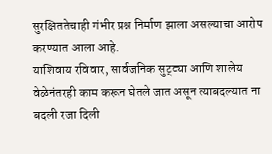सुरक्षिततेचाही गंभीर प्रश्न निर्माण झाला असल्याचा आरोप करण्यात आला आहे.
याशिवाय रविवार, सार्वजनिक सुट्ट्या आणि शालेय वेळेनंतरही काम करून घेतले जात असून त्याबदल्यात ना बदली रजा दिली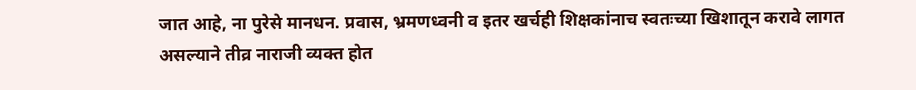जात आहे, ना पुरेसे मानधन. प्रवास, भ्रमणध्वनी व इतर खर्चही शिक्षकांनाच स्वतःच्या खिशातून करावे लागत असल्याने तीव्र नाराजी व्यक्त होत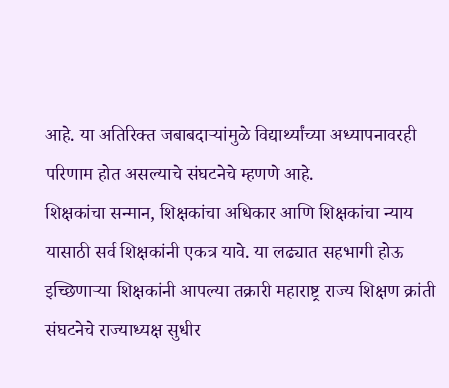आहे. या अतिरिक्त जबाबदाऱ्यांमुळे विद्यार्थ्यांच्या अध्यापनावरही परिणाम होत असल्याचे संघटनेचे म्हणणे आहे.
शिक्षकांचा सन्मान, शिक्षकांचा अधिकार आणि शिक्षकांचा न्याय यासाठी सर्व शिक्षकांनी एकत्र यावे. या लढ्यात सहभागी होऊ इच्छिणाऱ्या शिक्षकांनी आपल्या तक्रारी महाराष्ट्र राज्य शिक्षण क्रांती संघटनेचे राज्याध्यक्ष सुधीर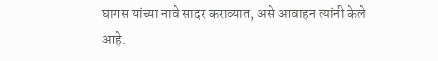घागस यांच्या नावे सादर कराव्यात, असे आवाहन त्यांनी केले आहे.